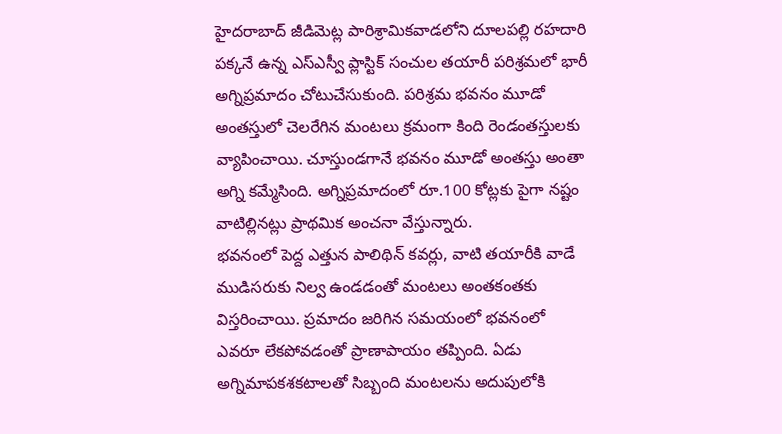హైదరాబాద్ జీడిమెట్ల పారిశ్రామికవాడలోని దూలపల్లి రహదారి పక్కనే ఉన్న ఎస్ఎస్వీ ప్లాస్టిక్ సంచుల తయారీ పరిశ్రమలో భారీ అగ్నిప్రమాదం చోటుచేసుకుంది. పరిశ్రమ భవనం మూడో అంతస్తులో చెలరేగిన మంటలు క్రమంగా కింది రెండంతస్తులకు వ్యాపించాయి. చూస్తుండగానే భవనం మూడో అంతస్తు అంతా అగ్ని కమ్మేసింది. అగ్నిప్రమాదంలో రూ.100 కోట్లకు పైగా నష్టం వాటిల్లినట్లు ప్రాథమిక అంచనా వేస్తున్నారు.
భవనంలో పెద్ద ఎత్తున పాలిథిన్ కవర్లు, వాటి తయారీకి వాడే ముడిసరుకు నిల్వ ఉండడంతో మంటలు అంతకంతకు విస్తరించాయి. ప్రమాదం జరిగిన సమయంలో భవనంలో ఎవరూ లేకపోవడంతో ప్రాణాపాయం తప్పింది. ఏడు అగ్నిమాపకశకటాలతో సిబ్బంది మంటలను అదుపులోకి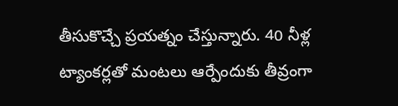తీసుకొచ్చే ప్రయత్నం చేస్తున్నారు. 40 నీళ్ల ట్యాంకర్లతో మంటలు ఆర్పేందుకు తీవ్రంగా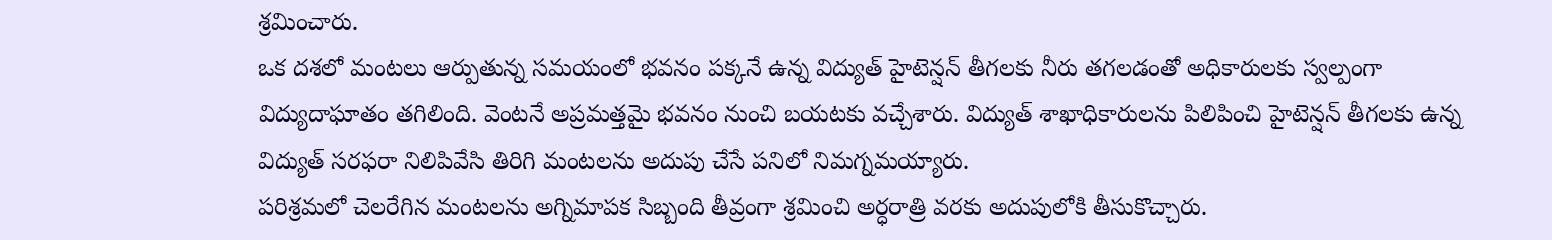శ్రమించారు.
ఒక దశలో మంటలు ఆర్పుతున్న సమయంలో భవనం పక్కనే ఉన్న విద్యుత్ హైటెన్షన్ తీగలకు నీరు తగలడంతో అధికారులకు స్వల్పంగా విద్యుదాఘాతం తగిలింది. వెంటనే అప్రమత్తమై భవనం నుంచి బయటకు వచ్చేశారు. విద్యుత్ శాఖాధికారులను పిలిపించి హైటెన్షన్ తీగలకు ఉన్న విద్యుత్ సరఫరా నిలిపివేసి తిరిగి మంటలను అదుపు చేసే పనిలో నిమగ్నమయ్యారు.
పరిశ్రమలో చెలరేగిన మంటలను అగ్నిమాపక సిబ్బంది తీవ్రంగా శ్రమించి అర్ధరాత్రి వరకు అదుపులోకి తీసుకొచ్చారు.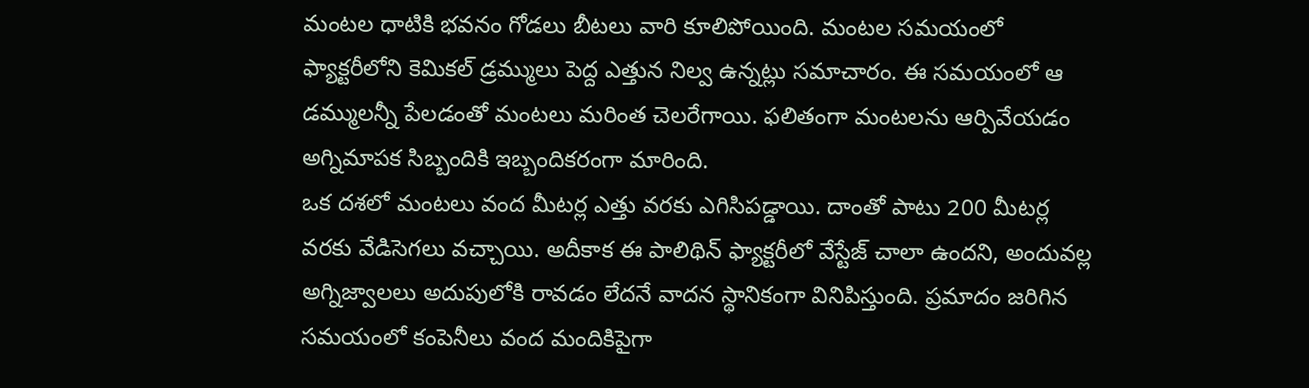మంటల ధాటికి భవనం గోడలు బీటలు వారి కూలిపోయింది. మంటల సమయంలో ఫ్యాక్టరీలోని కెమికల్ డ్రమ్ములు పెద్ద ఎత్తున నిల్వ ఉన్నట్లు సమాచారం. ఈ సమయంలో ఆ డమ్ములన్నీ పేలడంతో మంటలు మరింత చెలరేగాయి. ఫలితంగా మంటలను ఆర్పివేయడం అగ్నిమాపక సిబ్బందికి ఇబ్బందికరంగా మారింది.
ఒక దశలో మంటలు వంద మీటర్ల ఎత్తు వరకు ఎగిసిపడ్డాయి. దాంతో పాటు 200 మీటర్ల వరకు వేడిసెగలు వచ్చాయి. అదీకాక ఈ పాలిథిన్ ఫ్యాక్టరీలో వేస్టేజ్ చాలా ఉందని, అందువల్ల అగ్నిజ్వాలలు అదుపులోకి రావడం లేదనే వాదన స్థానికంగా వినిపిస్తుంది. ప్రమాదం జరిగిన సమయంలో కంపెనీలు వంద మందికిపైగా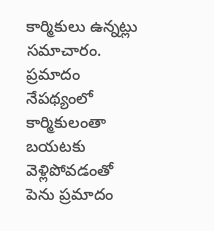కార్మికులు ఉన్నట్లు సమాచారం. ప్రమాదం నేపథ్యంలో కార్మికులంతా బయటకు వెళ్లిపోవడంతో పెను ప్రమాదం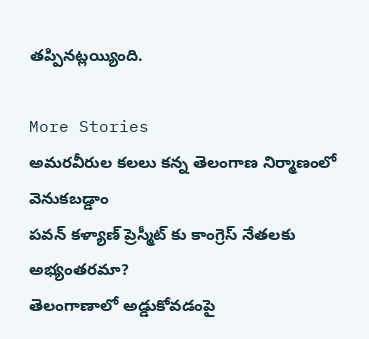తప్పినట్లయ్యింది.

More Stories
అమరవీరుల కలలు కన్న తెలంగాణ నిర్మాణంలో వెనుకబడ్డాం
పవన్ కళ్యాణ్ ప్రెస్మీట్ కు కాంగ్రెస్ నేతలకు అభ్యంతరమా?
తెలంగాణాలో అడ్డుకోవడంపై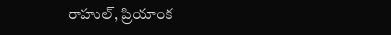రాహుల్, ప్రియాంక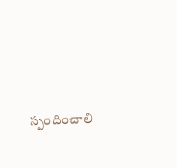స్పందించాలి